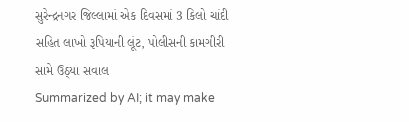સુરેન્દ્રનગર જિલ્લામાં એક દિવસમાં 3 કિલો ચાંદી સહિત લાખો રૂપિયાની લૂંટ, પોલીસની કામગીરી સામે ઉઠ્યા સવાલ
Summarized by AI; it may make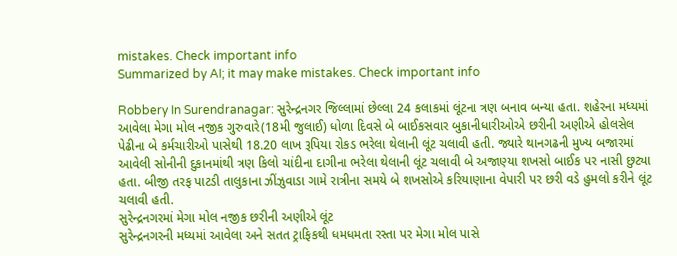mistakes. Check important info
Summarized by AI; it may make mistakes. Check important info

Robbery In Surendranagar: સુરેન્દ્રનગર જિલ્લામાં છેલ્લા 24 કલાકમાં લૂંટના ત્રણ બનાવ બન્યા હતા. શહેરના મધ્યમાં આવેલા મેગા મોલ નજીક ગુરુવારે(18મી જુલાઈ) ધોળા દિવસે બે બાઈકસવાર બુકાનીધારીઓએ છરીની અણીએ હોલસેલ પેઢીના બે કર્મચારીઓ પાસેથી 18.20 લાખ રૂપિયા રોકડ ભરેલા થેલાની લૂંટ ચલાવી હતી. જ્યારે થાનગઢની મુખ્ય બજારમાં આવેલી સોનીની દુકાનમાંથી ત્રણ કિલો ચાંદીના દાગીના ભરેલા થેલાની લૂંટ ચલાવી બે અજાણ્યા શખસો બાઈક પર નાસી છુટ્યા હતા. બીજી તરફ પાટડી તાલુકાના ઝીંઝુવાડા ગામે રાત્રીના સમયે બે શખસોએ કરિયાણાના વેપારી પર છરી વડે હુમલો કરીને લૂંટ ચલાવી હતી.
સુરેન્દ્રનગરમાં મેગા મોલ નજીક છરીની અણીએ લૂંટ
સુરેન્દ્રનગરની મધ્યમાં આવેલા અને સતત ટ્રાફિકથી ધમધમતા રસ્તા પર મેગા મોલ પાસે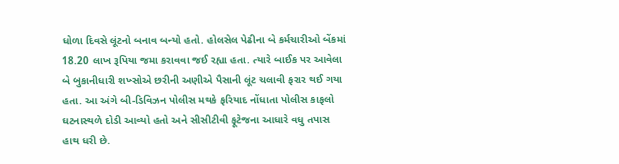ધોળા દિવસે લૂંટનો બનાવ બન્યો હતો. હોલસેલ પેઢીના બે કર્મચારીઓ બેંકમાં 18.20 લાખ રૂપિયા જમા કરાવવા જઈ રહ્યા હતા. ત્યારે બાઈક પર આવેલા બે બુકાનીધારી શખ્સોએ છરીની અણીએ પૈસાની લૂંટ ચલાવી ફરાર થઈ ગયા હતા. આ અંગે બી-ડિવિઝન પોલીસ મથકે ફરિયાદ નોંધાતા પોલીસ કાફલો ઘટનાસ્થળે દોડી આવ્યો હતો અને સીસીટીવી ફૂટેજના આધારે વધુ તપાસ હાથ ધરી છે.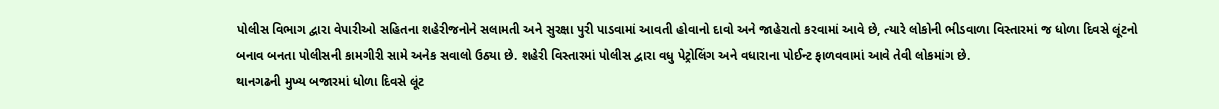પોલીસ વિભાગ દ્વારા વેપારીઓ સહિતના શહેરીજનોને સલામતી અને સુરક્ષા પુરી પાડવામાં આવતી હોવાનો દાવો અને જાહેરાતો કરવામાં આવે છે, ત્યારે લોકોની ભીડવાળા વિસ્તારમાં જ ધોળા દિવસે લૂંટનો બનાવ બનતા પોલીસની કામગીરી સામે અનેક સવાલો ઉઠ્યા છે. શહેરી વિસ્તારમાં પોલીસ દ્વારા વધુ પેટ્રોલિંગ અને વધારાના પોઈન્ટ ફાળવવામાં આવે તેવી લોકમાંગ છે.
થાનગઢની મુખ્ય બજારમાં ધોળા દિવસે લૂંટ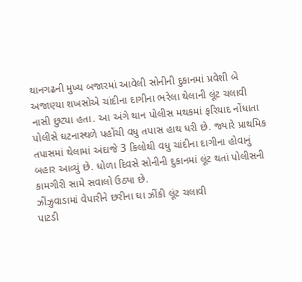થાનગઢની મુખ્ય બજારમાં આવેલી સોનીની દુકાનમાં પ્રવેશી બે અજાણ્યા શખસોએ ચાંદીના દાગીના ભરેલા થેલાની લૂંટ ચલાવી નાસી છુટ્યા હતા. આ અંગે થાન પોલીસ મથકમાં ફરિયાદ નોંધાતા પોલીસે ઘટનાસ્થળે પહોંચી વધુ તપાસ હાથ ધરી છે. જ્યારે પ્રાથમિક તપાસમાં થેલામાં અંદાજે 3 કિલોથી વધુ ચાંદીના દાગીના હોવાનું બહાર આવ્યું છે. ધોળા દિવસે સોનીની દુકાનમાં લૂંટ થતાં પોલીસની કામગીરી સામે સવાલો ઉઠ્યા છે.
ઝીંઝુવાડામાં વેપારીને છરીના ઘા ઝીંકી લૂંટ ચલાવી
પાટડી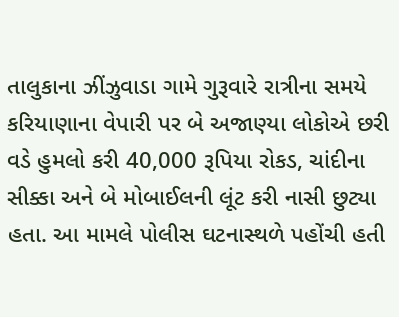તાલુકાના ઝીંઝુવાડા ગામે ગુરૂવારે રાત્રીના સમયે કરિયાણાના વેપારી પર બે અજાણ્યા લોકોએ છરી વડે હુમલો કરી 40,000 રૂપિયા રોકડ, ચાંદીના સીક્કા અને બે મોબાઈલની લૂંટ કરી નાસી છુટ્યા હતા. આ મામલે પોલીસ ઘટનાસ્થળે પહોંચી હતી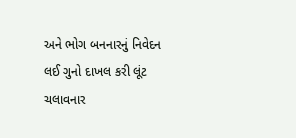અને ભોગ બનનારનું નિવેદન લઈ ગુનો દાખલ કરી લૂંટ ચલાવનાર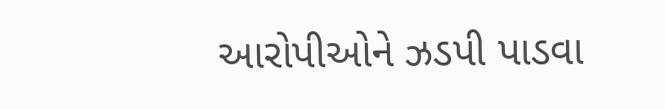આરોપીઓને ઝડપી પાડવા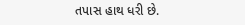તપાસ હાથ ધરી છે.